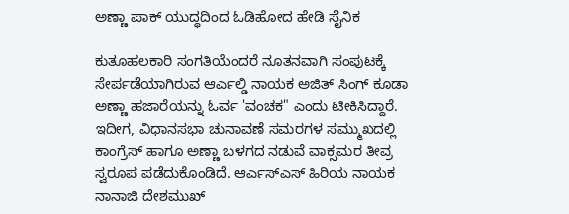ಅಣ್ಣಾ ಪಾಕ್ ಯುದ್ಧದಿಂದ ಓಡಿಹೋದ ಹೇಡಿ ಸೈನಿಕ

ಕುತೂಹಲಕಾರಿ ಸಂಗತಿಯೆಂದರೆ ನೂತನವಾಗಿ ಸಂಪುಟಕ್ಕೆ ಸೇರ್ಪಡೆಯಾಗಿರುವ ಆರ್ಎಲ್ಡಿ ನಾಯಕ ಅಜಿತ್ ಸಿಂಗ್ ಕೂಡಾ ಅಣ್ಣಾ ಹಜಾರೆಯನ್ನು ಓರ್ವ 'ವಂಚಕ" ಎಂದು ಟೀಕಿಸಿದ್ದಾರೆ.
ಇದೀಗ, ವಿಧಾನಸಭಾ ಚುನಾವಣೆ ಸಮರಗಳ ಸಮ್ಮುಖದಲ್ಲಿ ಕಾಂಗ್ರೆಸ್ ಹಾಗೂ ಅಣ್ಣಾ ಬಳಗದ ನಡುವೆ ವಾಕ್ಸಮರ ತೀವ್ರ ಸ್ವರೂಪ ಪಡೆದುಕೊಂಡಿದೆ. ಆರ್ಎಸ್ಎಸ್ ಹಿರಿಯ ನಾಯಕ ನಾನಾಜಿ ದೇಶಮುಖ್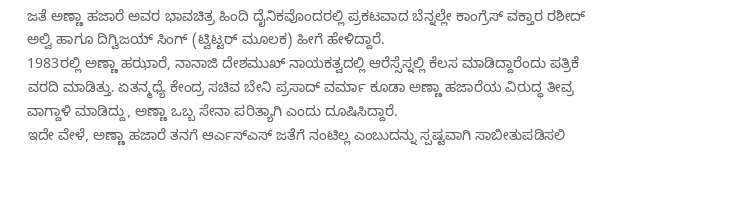ಜತೆ ಅಣ್ಣಾ ಹಜಾರೆ ಅವರ ಭಾವಚಿತ್ರ ಹಿಂದಿ ದೈನಿಕವೊಂದರಲ್ಲಿ ಪ್ರಕಟವಾದ ಬೆನ್ನಲ್ಲೇ ಕಾಂಗ್ರೆಸ್ ವಕ್ತಾರ ರಶೀದ್ ಅಲ್ವಿ ಹಾಗೂ ದಿಗ್ವಿಜಯ್ ಸಿಂಗ್ (ಟ್ವಿಟ್ಟರ್ ಮೂಲಕ) ಹೀಗೆ ಹೇಳಿದ್ದಾರೆ.
1983ರಲ್ಲಿ ಅಣ್ಣಾ ಹಝಾರೆ, ನಾನಾಜಿ ದೇಶಮುಖ್ ನಾಯಕತ್ವದಲ್ಲಿ ಆರೆಸ್ಸೆಸ್ನಲ್ಲಿ ಕೆಲಸ ಮಾಡಿದ್ದಾರೆಂದು ಪತ್ರಿಕೆ ವರದಿ ಮಾಡಿತ್ತು. ಏತನ್ಮಧ್ಯೆ ಕೇಂದ್ರ ಸಚಿವ ಬೇನಿ ಪ್ರಸಾದ್ ವರ್ಮಾ ಕೂಡಾ ಅಣ್ಣಾ ಹಜಾರೆಯ ವಿರುದ್ಧ ತೀವ್ರ ವಾಗ್ದಾಳಿ ಮಾಡಿದ್ದು, ಅಣ್ಣಾ ಒಬ್ಬ ಸೇನಾ ಪರಿತ್ಯಾಗಿ ಎಂದು ದೂಷಿಸಿದ್ದಾರೆ.
ಇದೇ ವೇಳೆ, ಅಣ್ಣಾ ಹಜಾರೆ ತನಗೆ ಆರ್ಎಸ್ಎಸ್ ಜತೆಗೆ ನಂಟಿಲ್ಲ ಎಂಬುದನ್ನು ಸ್ಪಷ್ಟವಾಗಿ ಸಾಬೀತುಪಡಿಸಲಿ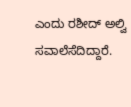ಎಂದು ರಶೀದ್ ಅಲ್ವಿ ಸವಾಲೆಸೆದಿದ್ದಾರೆ.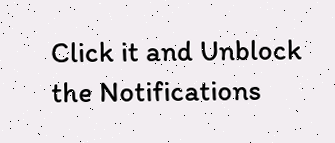Click it and Unblock the Notifications